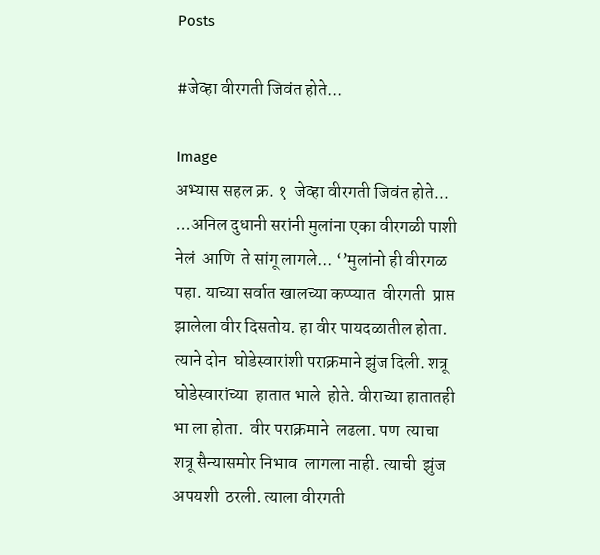Posts

#जेव्हा वीरगती जिवंत होते...

Image
अभ्यास सहल क्र. १  जेव्हा वीरगती जिवंत होते... ...अनिल दुधानी सरांनी मुलांना एका वीरगळी पाशी नेलं  आणि  ते सांगू लागले... ‘’मुलांनो ही वीरगळ पहा. याच्या सर्वात खालच्या कप्प्यात  वीरगती  प्राप्त झालेला वीर दिसतोय. हा वीर पायदळातील होता. त्याने दोन  घोडेस्वारांशी पराक्रमाने झुंज दिली. शत्रू  घोडेस्वारांच्या  हातात भाले  होते. वीराच्या हातातही भा ला होता.  वीर पराक्रमाने  लढला. पण  त्याचा शत्रू सैन्यासमोर निभाव  लागला नाही. त्याची  झुंज अपयशी  ठरली. त्याला वीरगती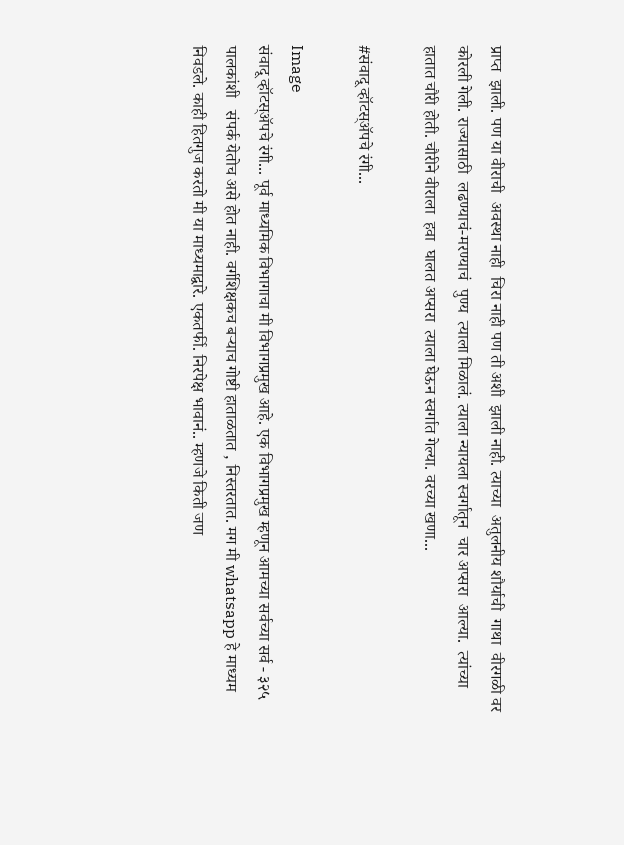प्राप्त  झाली. पण या वीराची  अवस्था नाही  चिरा नाही पण ती अशी  झाली नाही. त्याच्या  अतुलनीय शौर्याची  गाथा  वीरगळी वर कोरली गेली. राज्यासाठी  लढण्याचं-मरण्याचं  पुण्य  त्याला मिळालं. त्याला न्यायला स्वर्गातून  चार अप्सरा  आल्या.  त्यांच्या हातात चौरी होती. चौरीने वीराला  हवा  घालत अप्सरा  त्याला घेऊन स्वर्गात गेल्या. वरच्या खणा...

#संवादू व्हॉटस्ॲपचे रंगी...

Image
संवादू व्हॉटस्ॲपचे रंगी... पूर्व माध्यमिक विभागाचा मी विभागप्रमुख आहे. एक विभागप्रमुख म्हणून आमच्या सर्वच्या सर्व - ३२५ पालकांशी   संपर्क येतोच असे होत नाही. वर्गशिक्षकच बऱ्याच गोष्टी हाताळतात , निस्तरतात. मग मी whatsapp हे माध्यम निवडले. काही हितगुज करतो मी या माध्यमाद्वारे. एकतर्फी. निरपेक्ष भावानं.. म्हणजे किती जण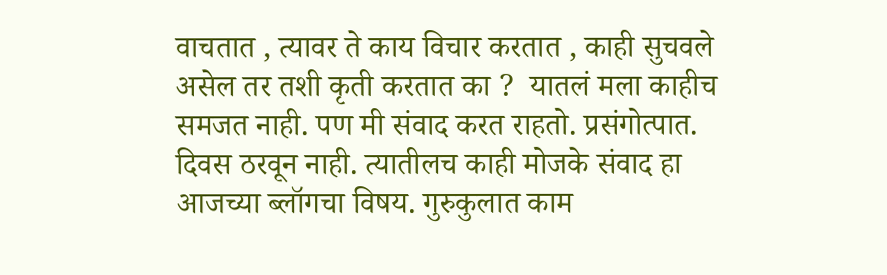वाचतात , त्यावर ते काय विचार करतात , काही सुचवले असेल तर तशी कृती करतात का ?  यातलं मला काहीच समजत नाही. पण मी संवाद करत राहतो. प्रसंगोत्पात. दिवस ठरवून नाही. त्यातीलच काही मोजके संवाद हा आजच्या ब्लॉगचा विषय. गुरुकुलात काम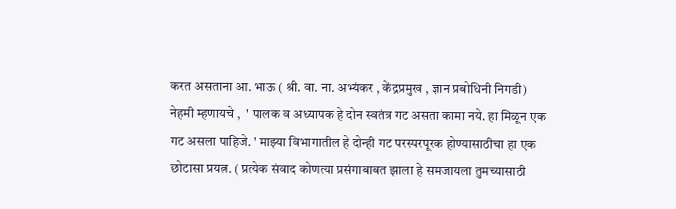करत असताना आ. भाऊ ( श्री. वा. ना. अभ्यंकर , केंद्रप्रमुख , ज्ञान प्रबोधिनी निगडी) नेहमी म्हणायचे ,  ' पालक व अध्यापक हे दोन स्वतंत्र गट असता कामा नये. हा मिळून एक गट असला पाहिजे. ' माझ्या विभागातील हे दोन्ही गट परस्परपूरक होण्यासाठीचा हा एक छोटासा प्रयत्न. ( प्रत्येक संवाद कोणत्या प्रसंगाबाबत झाला हे समजायला तुमच्यासाठी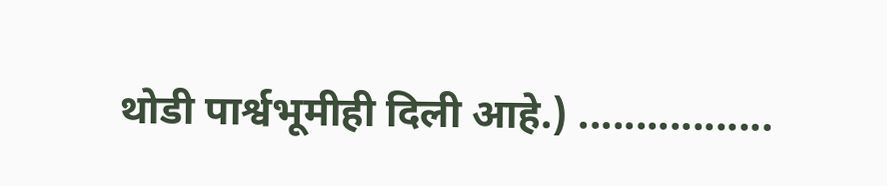थोडी पार्श्वभूमीही दिली आहे.) .................